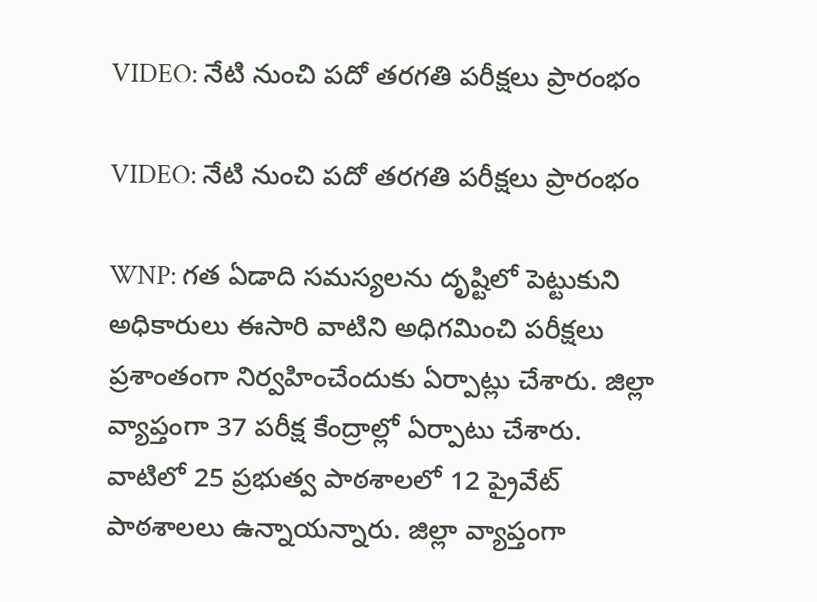VIDEO: నేటి నుంచి పదో తరగతి పరీక్షలు ప్రారంభం

VIDEO: నేటి నుంచి పదో తరగతి పరీక్షలు ప్రారంభం

WNP: గత ఏడాది సమస్యలను దృష్టిలో పెట్టుకుని అధికారులు ఈసారి వాటిని అధిగమించి పరీక్షలు ప్రశాంతంగా నిర్వహించేందుకు ఏర్పాట్లు చేశారు. జిల్లా వ్యాప్తంగా 37 పరీక్ష కేంద్రాల్లో ఏర్పాటు చేశారు. వాటిలో 25 ప్రభుత్వ పాఠశాలలో 12 ప్రైవేట్ పాఠశాలలు ఉన్నాయన్నారు. జిల్లా వ్యాప్తంగా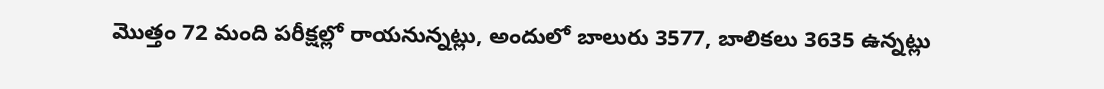మొత్తం 72 మంది పరీక్షల్లో రాయనున్నట్లు, అందులో బాలురు 3577, బాలికలు 3635 ఉన్నట్లు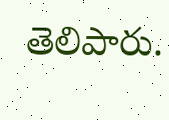తెలిపారు.